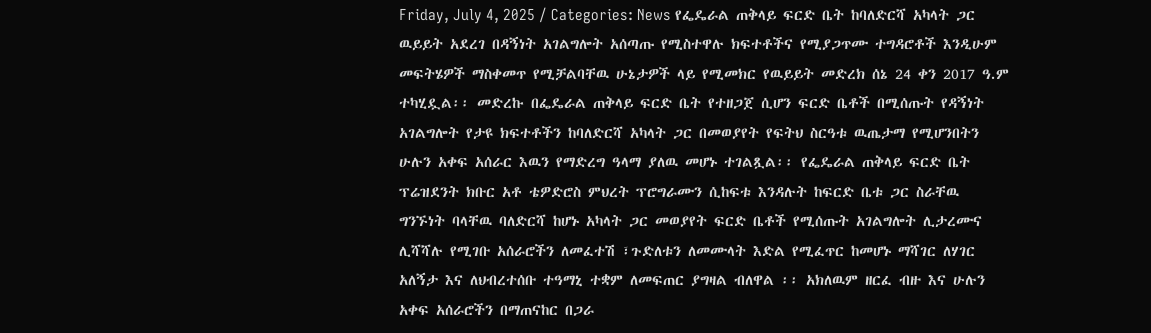Friday, July 4, 2025 / Categories: News የፌዴራል ጠቅላይ ፍርድ ቤት ከባለድርሻ አካላት ጋር ዉይይት አደረገ በዳኝነት አገልግሎት አሰጣጡ የሚስተዋሉ ክፍተቶችና የሚያጋጥሙ ተግዳሮቶች እንዲሁም መፍትሄዎች ማስቀመጥ የሚቻልባቸዉ ሁኔታዎች ላይ የሚመክር የዉይይት መድረክ ሰኔ 24 ቀን 2017 ዓ.ም ተካሂዷል፡፡ መድረኩ በፌዴራል ጠቅላይ ፍርድ ቤት የተዘጋጀ ሲሆን ፍርድ ቤቶች በሚሰጡት የዳኝነት አገልግሎት የታዩ ክፍተቶችን ከባለድርሻ አካላት ጋር በመወያየት የፍትህ ስርዓቱ ዉጤታማ የሚሆንበትን ሁሉን አቀፍ አሰራር እዉን የማድረግ ዓላማ ያለዉ መሆኑ ተገልጿል፡፡ የፌዴራል ጠቅላይ ፍርድ ቤት ፕሬዝደንት ክቡር አቶ ቴዎድሮስ ምህረት ፕሮግራሙን ሲከፍቱ እንዳሉት ከፍርድ ቤቱ ጋር ስራቸዉ ግንኙነት ባላቸዉ ባለድርሻ ከሆኑ አካላት ጋር መወያየት ፍርድ ቤቶች የሚሰጡት አገልግሎት ሊታረሙና ሊሻሻሉ የሚገቡ አሰራሮችን ለመፈተሽ ፣ጉድለቱን ለመሙላት እድል የሚፈጥር ከመሆኑ ማሻገር ለሃገር አለኝታ እና ለህብረተሰቡ ተዓማኒ ተቋም ለመፍጠር ያግዛል ብለዋል ፡፡ አክለዉም ዘርፈ ብዙ እና ሁሉን አቀፍ አሰራሮችን በማጠናከር በጋራ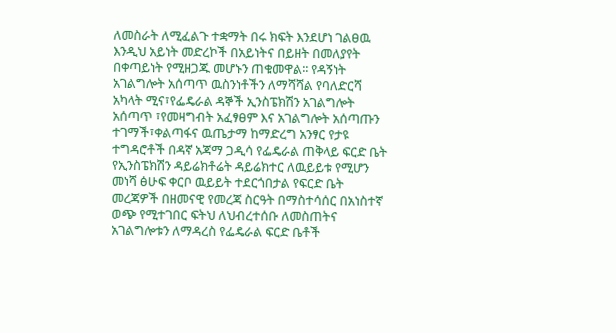ለመስራት ለሚፈልጉ ተቋማት በሩ ክፍት እንደሆነ ገልፀዉ እንዲህ አይነት መድረኮች በአይነትና በይዘት በመለያየት በቀጣይነት የሚዘጋጁ መሆኑን ጠቁመዋል፡፡ የዳኝነት አገልግሎት አሰጣጥ ዉስንነቶችን ለማሻሻል የባለድርሻ አካላት ሚና፣የፌዴራል ዳኞች ኢንስፔክሽን አገልግሎት አሰጣጥ ፣የመዛግብት አፈፃፀም እና አገልግሎት አሰጣጡን ተገማች፣ቀልጣፋና ዉጤታማ ከማድረግ አንፃር የታዩ ተግዳሮቶች በዳኛ አጃማ ጋዲሳ የፌዴራል ጠቅላይ ፍርድ ቤት የኢንስፔክሽን ዳይሬክቶሬት ዳይሬክተር ለዉይይቱ የሚሆን መነሻ ፅሁፍ ቀርቦ ዉይይት ተደርጎበታል የፍርድ ቤት መረጃዎች በዘመናዊ የመረጃ ስርዓት በማስተሳሰር በአነስተኛ ወጭ የሚተገበር ፍትህ ለህብረተሰቡ ለመስጠትና አገልግሎቱን ለማዳረስ የፌዴራል ፍርድ ቤቶች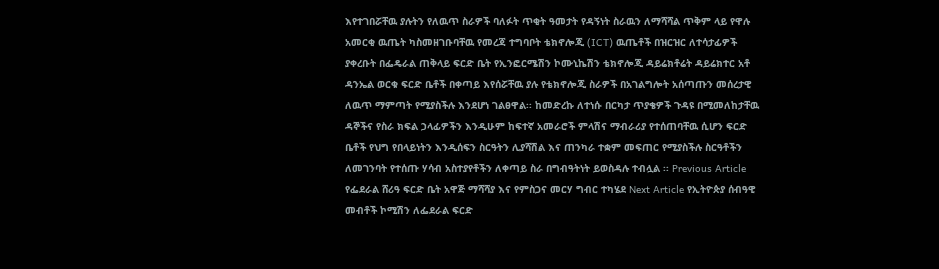እየተገበሯቸዉ ያሉትን የለዉጥ ስራዎች ባለፉት ጥቂት ዓመታት የዳኝነት ስራዉን ለማሻሻል ጥቅም ላይ የዋሉ አመርቂ ዉጤት ካስመዘገቡባቸዉ የመረጃ ተግባቦት ቴክኖሎጂ (ICT) ዉጤቶች በዝርዝር ለተሳታፊዎች ያቀረቡት በፌዴራል ጠቅላይ ፍርድ ቤት የኢንፎርሜሽን ኮሙኒኬሽን ቴክኖሎጂ ዳይሬክቶሬት ዳይሬክተር አቶ ዳንኤል ወርቁ ፍርድ ቤቶች በቀጣይ እየሰሯቸዉ ያሉ የቴክኖሎጂ ስራዎች በአገልግሎት አሰጣጡን መሰረታዊ ለዉጥ ማምጣት የሚያስችሉ እንደሆነ ገልፀዋል፡፡ ከመድረኩ ለተነሱ በርካታ ጥያቄዎች ጉዳዩ በሚመለከታቸዉ ዳኞችና የስራ ክፍል ኃላፊዎችን እንዲሁም ከፍተኛ አመራሮች ምላሽና ማብራሪያ የተሰጠባቸዉ ሲሆን ፍርድ ቤቶች የህግ የበላይነትን እንዲሰፍን ስርዓትን ሊያሻሽል እና ጠንካራ ተቋም መፍጠር የሚያስችሉ ስርዓቶችን ለመገንባት የተሰጡ ሃሳብ አስተያየቶችን ለቀጣይ ስራ በግብዓትነት ይወስዳሉ ተብሏል ፡፡ Previous Article የፌደራል ሸሪዓ ፍርድ ቤት አዋጅ ማሻሻያ እና የምስጋና መርሃ ግብር ተካሄደ Next Article የኢትዮጵያ ሰብዓዊ መብቶች ኮሚሽን ለፌደራል ፍርድ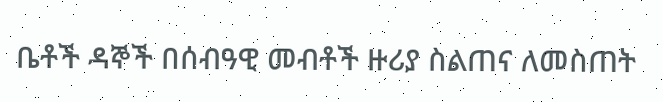ቤቶች ዳኞች በሰብዓዊ መብቶች ዙሪያ ስልጠና ለመስጠት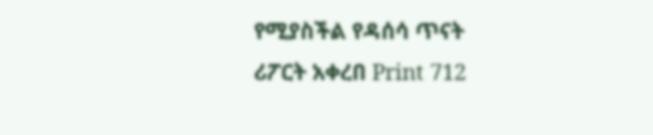የሚያስችል የዳሰሳ ጥናት ሪፖርት አቀረበ Print 712